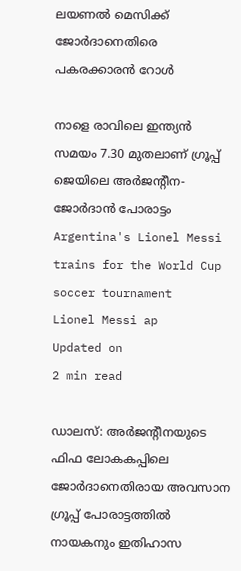ലയണൽ മെസിക്ക് ജോർദാനെതിരെ പകരക്കാരൻ റോ‍ൾ

നാളെ രാവിലെ ഇന്ത്യൻ സമയം 7.30 മുതലാണ് ഗ്രൂപ്പ് ജെയിലെ അർജന്റീന- ജോർദാൻ പോരാട്ടം
Argentina's Lionel Messi trains for the World Cup soccer tournament
Lionel Messi ap
Updated on
2 min read

ഡാലസ്: അർജന്റീനയുടെ ഫിഫ ലോകകപ്പിലെ ജോർദാനെതിരായ അവസാന ഗ്രൂപ്പ് പോരാട്ടത്തിൽ നായകനും ഇതിഹാസ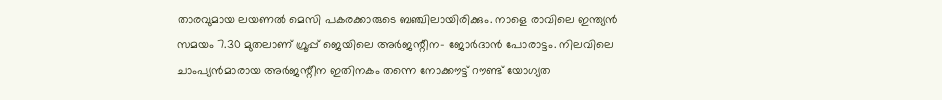താരവുമായ ലയണൽ മെസി പകരക്കാരുടെ ബഞ്ചിലായിരിക്കും. നാളെ രാവിലെ ഇന്ത്യൻ സമയം 7.30 മുതലാണ് ഗ്രൂപ്പ് ജെയിലെ അർജന്റീന- ജോർദാൻ പോരാട്ടം. നിലവിലെ ചാംപ്യൻമാരായ അർജന്റീന ഇതിനകം തന്നെ നോക്കൗട്ട് റൗണ്ട് യോഗ്യത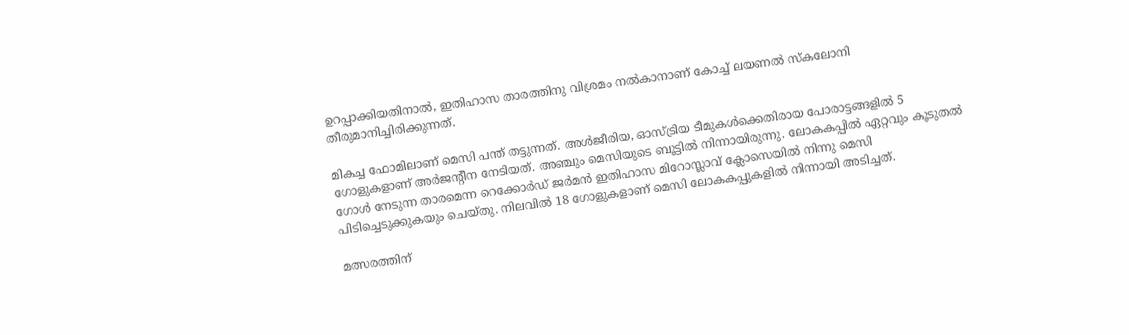ഉറപ്പാക്കിയതിനാൽ, ഇതിഹാസ താരത്തിനു വിശ്രമം നൽകാനാണ് കോച്ച് ലയണൽ സ്കലോനി തീരുമാനിച്ചിരിക്കുന്നത്.

മികച്ച ഫോമിലാണ് മെസി പന്ത് തട്ടുന്നത്. അൾജീരിയ, ഓസ്ട്രിയ ടീമുകൾക്കെതിരായ പോരാട്ടങ്ങളിൽ 5 ഗോളുകളാണ് അർജന്റീന നേടിയത്. അഞ്ചും മെസിയുടെ ബൂട്ടിൽ നിന്നായിരുന്നു. ലോകകപ്പിൽ ഏറ്റവും കൂടുതൽ ഗോൾ നേടുന്ന താരമെന്ന റെക്കോർഡ് ജർമൻ ഇതിഹാസ മിറോസ്ലാവ് ക്ലോസെയിൽ നിന്നു മെസി പിടിച്ചെടുക്കുകയും ചെയ്തു. നിലവിൽ 18 ഗോളുകളാണ് മെസി ലോകകപ്പുകളിൽ നിന്നായി അടിച്ചത്.

മത്സരത്തിന്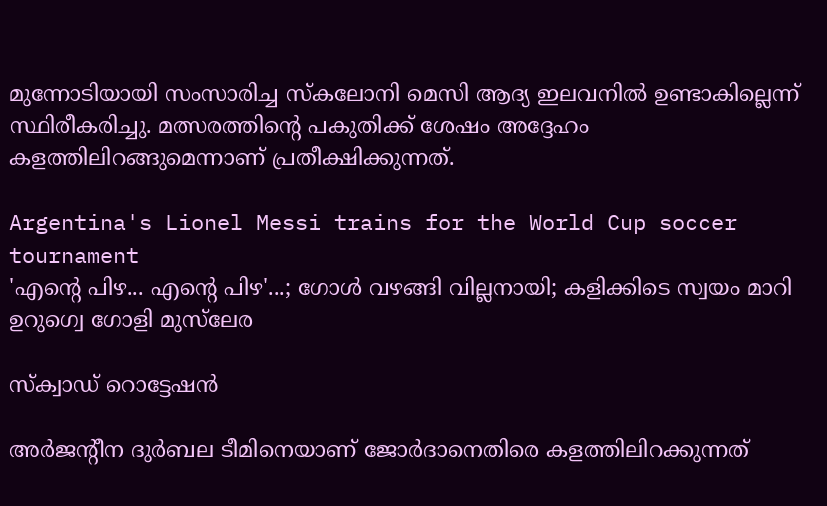മുന്നോടിയായി സംസാരിച്ച സ്കലോനി മെസി ആദ്യ ഇലവനിൽ ഉണ്ടാകില്ലെന്ന് സ്ഥിരീകരിച്ചു. മത്സരത്തിന്റെ പകുതിക്ക് ശേഷം അദ്ദേഹം കളത്തിലിറങ്ങുമെന്നാണ് പ്രതീക്ഷിക്കുന്നത്.

Argentina's Lionel Messi trains for the World Cup soccer tournament
'എന്റെ പിഴ... എന്റെ പിഴ'...; ഗോൾ വഴങ്ങി വില്ലനായി; കളിക്കിടെ സ്വയം മാറി ഉറുഗ്വെ ഗോളി മുസ്‍ലേര

സ്ക്വാഡ് റൊട്ടേഷൻ

അർജന്റീന ദുർബല ടീമിനെയാണ് ജോർദാനെതിരെ കളത്തിലിറക്കുന്നത്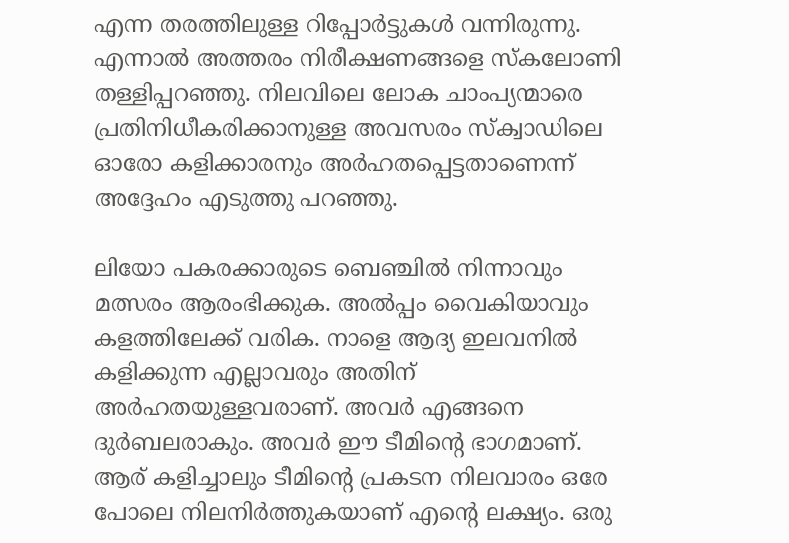എന്ന തരത്തിലുള്ള റിപ്പോർട്ടുകൾ വന്നിരുന്നു. എന്നാൽ അത്തരം നിരീക്ഷണങ്ങളെ സ്കലോണി തള്ളിപ്പറഞ്ഞു. നിലവിലെ ലോക ചാംപ്യന്മാരെ പ്രതിനിധീകരിക്കാനുള്ള അവസരം സ്ക്വാഡിലെ ഓരോ കളിക്കാരനും അർഹതപ്പെട്ടതാണെന്ന് അദ്ദേഹം എടുത്തു പറഞ്ഞു.

ലിയോ പകരക്കാരുടെ ബെഞ്ചിൽ നിന്നാവും മത്സരം ആരംഭിക്കുക. അൽപ്പം വൈകിയാവും കളത്തിലേക്ക് വരിക. നാളെ ആദ്യ ഇലവനിൽ കളിക്കുന്ന എല്ലാവരും അതിന് അർഹതയുള്ളവരാണ്. അവർ എങ്ങനെ ദുർബലരാകും. അവർ ഈ ടീമിന്റെ ഭാഗമാണ്. ആര് കളിച്ചാലും ടീമിന്റെ പ്രകടന നിലവാരം ഒരേ പോലെ നിലനിർത്തുകയാണ് എന്റെ ലക്ഷ്യം. ഒരു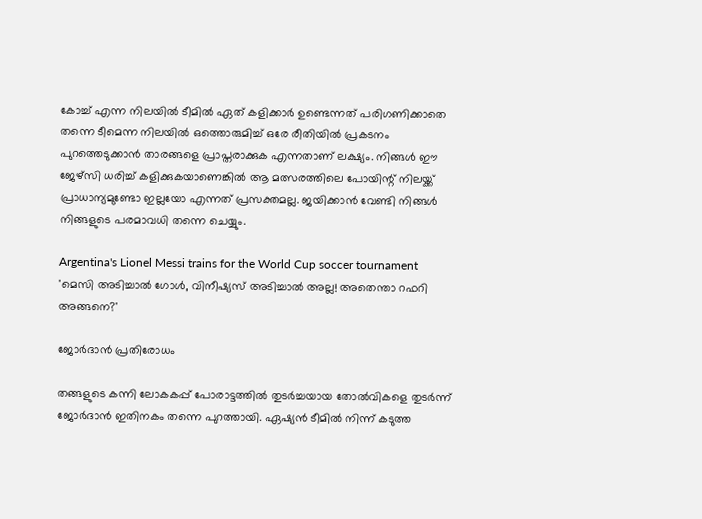കോച്ച് എന്ന നിലയിൽ ടീമിൽ ഏത് കളിക്കാർ ഉണ്ടെന്നത് പരിഗണിക്കാതെ തന്നെ ടീമെന്ന നിലയിൽ ഒത്തൊരുമിച്ച് ഒരേ രീതിയിൽ പ്രകടനം പുറത്തെടുക്കാൻ താരങ്ങളെ പ്രാപ്തരാക്കുക എന്നതാണ് ലക്ഷ്യം. നിങ്ങൾ ഈ ജേഴ്സി ധരിച്ച് കളിക്കുകയാണെങ്കിൽ ആ മത്സരത്തിലെ പോയിന്റ് നിലയ്ക്ക് പ്രാധാന്യമുണ്ടോ ഇല്ലയോ എന്നത് പ്രസക്തമല്ല. ജയിക്കാൻ വേണ്ടി നിങ്ങൾ നിങ്ങളുടെ പരമാവധി തന്നെ ചെയ്യും.

Argentina's Lionel Messi trains for the World Cup soccer tournament
'മെസി അടിച്ചാൽ ഗോൾ, വിനീഷ്യസ് അടിച്ചാൽ അല്ല! അതെന്താ റഫറി അങ്ങനെ?'

ജോർദാൻ പ്രതിരോധം

തങ്ങളുടെ കന്നി ലോകകപ്പ് പോരാട്ടത്തിൽ തുടർച്ചയായ തോൽവികളെ തുടർന്ന് ജോർദാൻ ഇതിനകം തന്നെ പുറത്തായി. ഏഷ്യൻ ടീമിൽ നിന്ന് കടുത്ത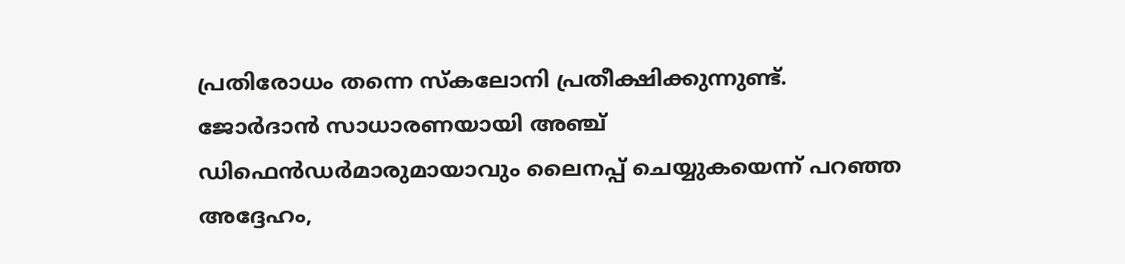പ്രതിരോധം തന്നെ സ്കലോനി പ്രതീക്ഷിക്കുന്നുണ്ട്. ജോർദാൻ സാധാരണയായി അഞ്ച് ഡിഫെൻഡർമാരുമായാവും ലൈനപ്പ് ചെയ്യുകയെന്ന് പറഞ്ഞ അദ്ദേഹം,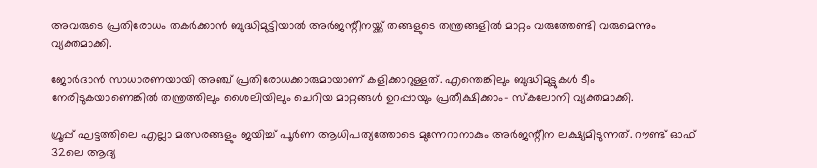അവരുടെ പ്രതിരോധം തകർക്കാൻ ബുദ്ധിമുട്ടിയാൽ അർജന്റീനയ്ക്ക് തങ്ങളുടെ തന്ത്രങ്ങളിൽ മാറ്റം വരുത്തേണ്ടി വരുമെന്നും വ്യക്തമാക്കി.

ജോർദാൻ സാധാരണയായി അഞ്ച് പ്രതിരോധക്കാരുമായാണ് കളിക്കാറുള്ളത്. എന്തെങ്കിലും ബുദ്ധിമുട്ടുകൾ ടീം നേരിടുകയാണെങ്കിൽ തന്ത്രത്തിലും ശൈലിയിലും ചെറിയ മാറ്റങ്ങൾ ഉറപ്പായും പ്രതീക്ഷിക്കാം- സ്കലോനി വ്യക്തമാക്കി.

ഗ്രൂപ്പ് ഘട്ടത്തിലെ എല്ലാ മത്സരങ്ങളും ജയിച്ച് പൂർണ ആധിപത്യത്തോടെ മുന്നേറാനാകും അർജന്റീന ലക്ഷ്യമിടുന്നത്. റൗണ്ട് ഓഫ് 32ലെ ആദ്യ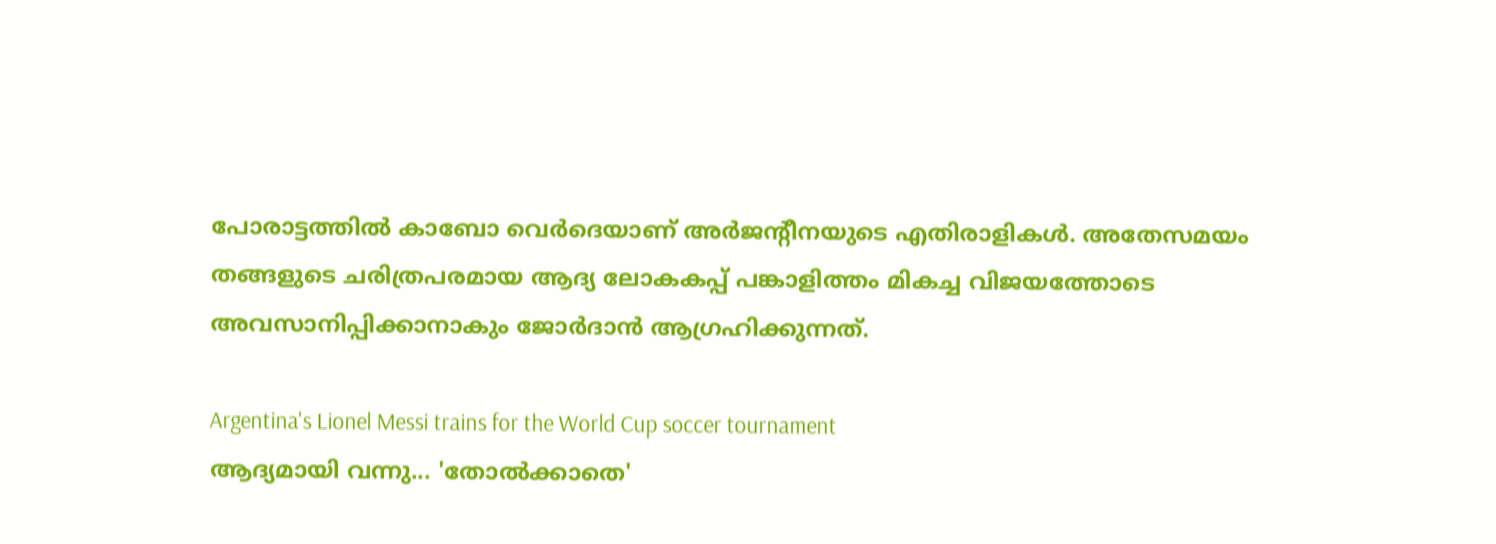പോരാട്ടത്തിൽ കാബോ വെർദെയാണ് അർജന്റീനയുടെ എതിരാളികൾ. അതേസമയം തങ്ങളുടെ ചരിത്രപരമായ ആദ്യ ലോകകപ്പ് പങ്കാളിത്തം മികച്ച വിജയത്തോടെ അവസാനിപ്പിക്കാനാകും ജോർദാൻ ആഗ്രഹിക്കുന്നത്.

Argentina's Lionel Messi trains for the World Cup soccer tournament
ആദ്യമായി വന്നു... 'തോല്‍ക്കാതെ'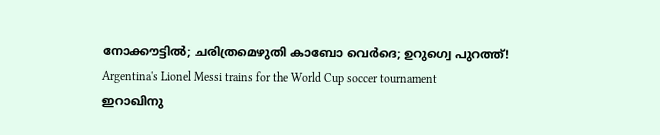നോക്കൗട്ടില്‍; ചരിത്രമെഴുതി കാബോ വെര്‍ദെ; ഉറുഗ്വെ പുറത്ത്!
Argentina's Lionel Messi trains for the World Cup soccer tournament
ഇറാഖിനു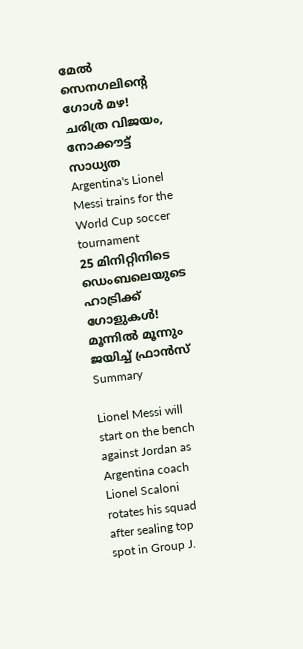മേല്‍ സെനഗലിന്റെ ഗോള്‍ മഴ! ചരിത്ര വിജയം, നോക്കൗട്ട് സാധ്യത
Argentina's Lionel Messi trains for the World Cup soccer tournament
25 മിനിറ്റിനിടെ ഡെംബലെയുടെ ഹാട്രിക്ക് ഗോളുകള്‍! മൂന്നില്‍ മൂന്നും ജയിച്ച് ഫ്രാന്‍സ്
Summary

Lionel Messi will start on the bench against Jordan as Argentina coach Lionel Scaloni rotates his squad after sealing top spot in Group J.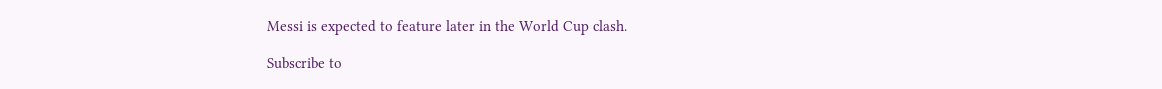Messi is expected to feature later in the World Cup clash.

Subscribe to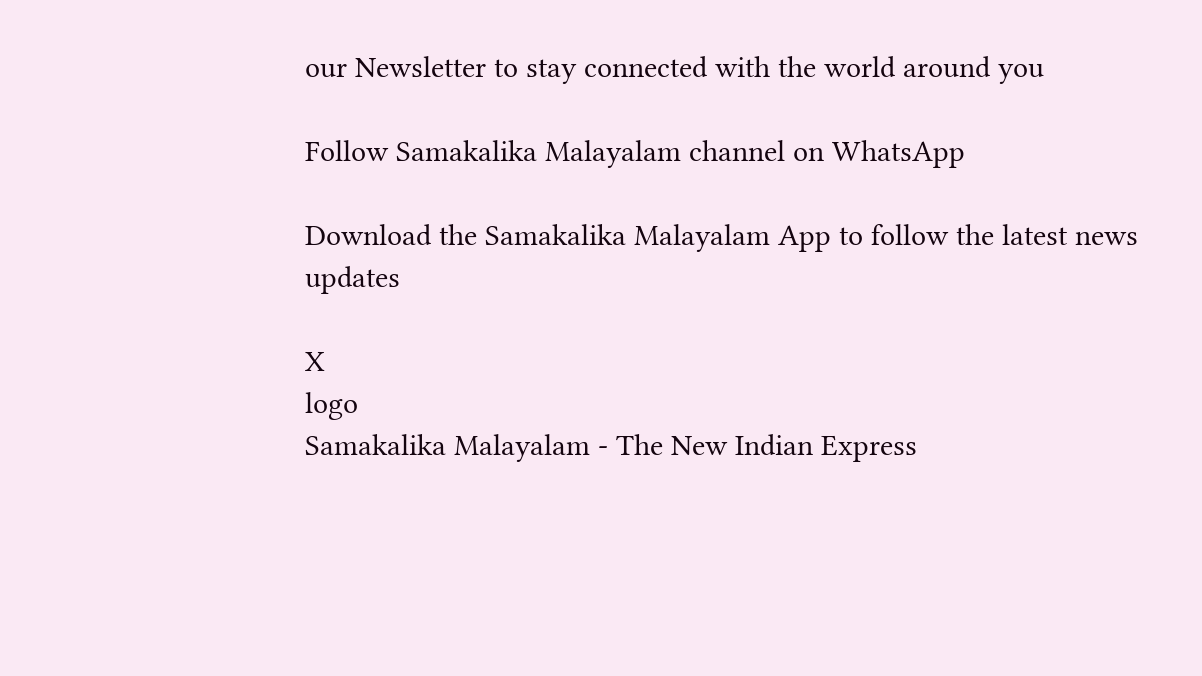our Newsletter to stay connected with the world around you

Follow Samakalika Malayalam channel on WhatsApp

Download the Samakalika Malayalam App to follow the latest news updates

X
logo
Samakalika Malayalam - The New Indian Express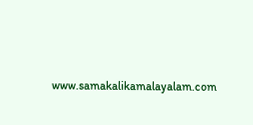www.samakalikamalayalam.com